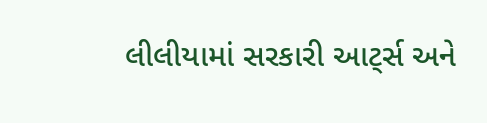લીલીયામાં સરકારી આટ્‌ર્સ અને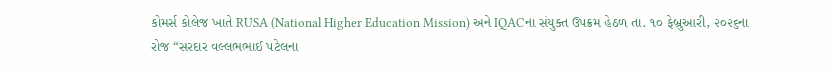કોમર્સ કોલેજ ખાતે RUSA (National Higher Education Mission) અને IQACના સંયુક્ત ઉપક્રમ હેઠળ તા. ૧૦ ફેબ્રુઆરી, ૨૦૨૬ના રોજ “સરદાર વલ્લભભાઈ પટેલના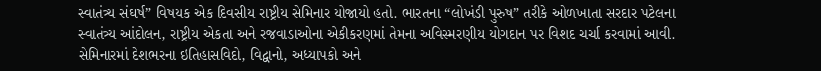સ્વાતંત્ર્ય સંઘર્ષ” વિષયક એક દિવસીય રાષ્ટ્રીય સેમિનાર યોજાયો હતો. ભારતના “લોખંડી પુરુષ” તરીકે ઓળખાતા સરદાર પટેલના સ્વાતંત્ર્ય આંદોલન, રાષ્ટ્રીય એકતા અને રજવાડાઓના એકીકરણમાં તેમના અવિસ્મરણીય યોગદાન પર વિશદ ચર્ચા કરવામાં આવી. સેમિનારમાં દેશભરના ઇતિહાસવિદો, વિદ્વાનો, અધ્યાપકો અને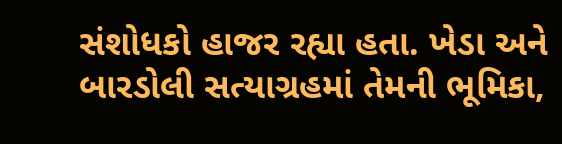સંશોધકો હાજર રહ્યા હતા. ખેડા અને બારડોલી સત્યાગ્રહમાં તેમની ભૂમિકા,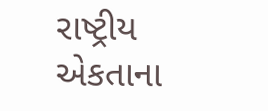રાષ્ટ્રીય એકતાના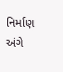નિર્માણ અંગે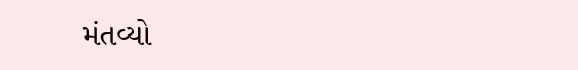મંતવ્યો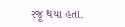રજૂ થયા હતા.